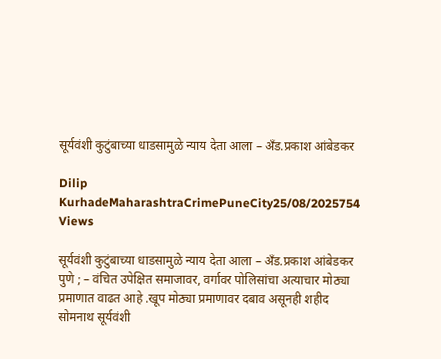सूर्यवंशी कुटुंबाच्या धाडसामुळे न्याय देता आला – अँड.प्रकाश आंबेडकर

Dilip KurhadeMaharashtraCrimePuneCity25/08/2025754 Views

सूर्यवंशी कुटुंबाच्या धाडसामुळे न्याय देता आला – अँड.प्रकाश आंबेडकर
पुणे ; – वंचित उपेक्षित समाजावर, वर्गावर पोलिसांचा अत्याचार मोठ्या प्रमाणात वाढत आहे .खूप मोठ्या प्रमाणावर दबाव असूनही शहीद सोमनाथ सूर्यवंशी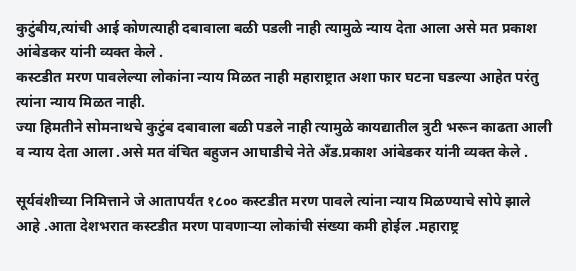कुटुंबीय,त्यांची आई कोणत्याही दबावाला बळी पडली नाही त्यामुळे न्याय देता आला असे मत प्रकाश आंबेडकर यांनी व्यक्त केले .
कस्टडीत मरण पावलेल्या लोकांना न्याय मिळत नाही महाराष्ट्रात अशा फार घटना घडल्या आहेत परंतु त्यांना न्याय मिळत नाही.
ज्या हिमतीने सोमनाथचे कुटुंब दबावाला बळी पडले नाही त्यामुळे कायद्यातील त्रुटी भरून काढता आली व न्याय देता आला .असे मत वंचित बहुजन आघाडीचे नेते अँड.प्रकाश आंबेडकर यांनी व्यक्त केले .

सूर्यवंशीच्या निमित्ताने जे आतापर्यंत १८०० कस्टडीत मरण पावले त्यांना न्याय मिळण्याचे सोपे झाले आहे .आता देशभरात कस्टडीत मरण पावणाऱ्या लोकांची संख्या कमी होईल .महाराष्ट्र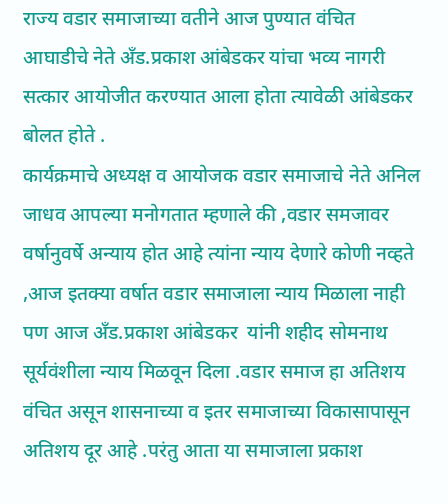राज्य वडार समाजाच्या वतीने आज पुण्यात वंचित आघाडीचे नेते अँड.प्रकाश आंबेडकर यांचा भव्य नागरी सत्कार आयोजीत करण्यात आला होता त्यावेळी आंबेडकर बोलत होते .
कार्यक्रमाचे अध्यक्ष व आयोजक वडार समाजाचे नेते अनिल जाधव आपल्या मनोगतात म्हणाले की ,वडार समजावर वर्षानुवर्षे अन्याय होत आहे त्यांना न्याय देणारे कोणी नव्हते ,आज इतक्या वर्षात वडार समाजाला न्याय मिळाला नाही पण आज अँड.प्रकाश आंबेडकर  यांनी शहीद सोमनाथ सूर्यवंशीला न्याय मिळवून दिला .वडार समाज हा अतिशय वंचित असून शासनाच्या व इतर समाजाच्या विकासापासून अतिशय दूर आहे .परंतु आता या समाजाला प्रकाश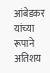आंबेडकर यांच्या रूपाने अतिशय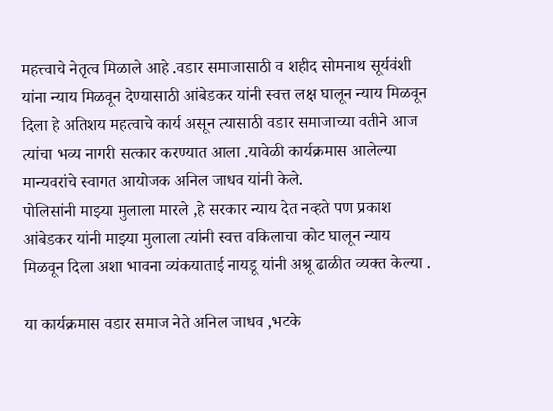महत्त्वाचे नेतृत्व मिळाले आहे .वडार समाजासाठी व शहीद सोमनाथ सूर्यवंशी यांना न्याय मिळवून देण्यासाठी आंबेडकर यांनी स्वत्त लक्ष घालून न्याय मिळवून दिला हे अतिशय महत्वाचे कार्य असून त्यासाठी वडार समाजाच्या वतीने आज त्यांचा भव्य नागरी सत्कार करण्यात आला .यावेळी कार्यक्रमास आलेल्या मान्यवरांचे स्वागत आयोजक अनिल जाधव यांनी केले.
पोलिसांनी माझ्या मुलाला मारले ,हे सरकार न्याय देत नव्हते पण प्रकाश आंबेडकर यांनी माझ्या मुलाला त्यांनी स्वत्त वकिलाचा कोट घालून न्याय मिळवून दिला अशा भावना व्यंकयाताई नायडू यांनी अश्रू ढाळीत व्यक्त केल्या .

या कार्यक्रमास वडार समाज नेते अनिल जाधव ,भटके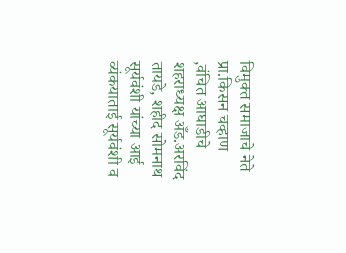विमुक्त समाजाचे नेते प्रा.किसन चव्हाण ,वंचित आघाडीचे शहराध्यक्ष अँड.अरविंद तायडे, शहीद सोमनाथ सूर्यवंशी यांच्या आई व्यंकयाताई सूर्यवंशी व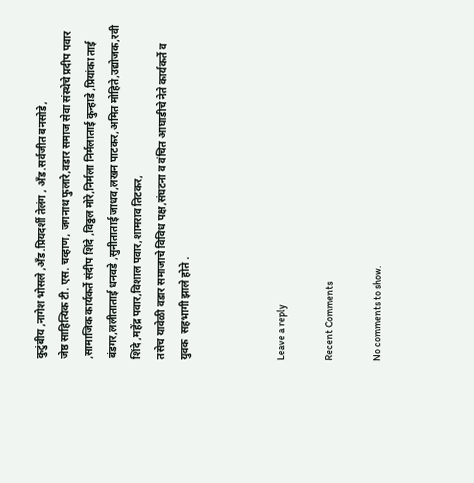कुटुंबीय ,नागेश भोसले ,अँड.प्रियदर्शी तेलंग , अँड.सर्वजीत बनसोडे,
जेष्ठ साहित्यिक टी. एस. चव्हाण, जगनाथ फुलारे,वडार समाज सेवा संस्थेचे प्रदीप पवार ,सामाजिक कार्यकर्ते संदीप शिंदे ,विठ्ठल मोरे,निर्मला निर्मलाताई कुन्हाडे ,प्रियांका ताई बंड‌गर,ललीताताई धनवडे ,सुनीताताई जाधव,लखन पाटकर,अमित मोहिते,उद्योजक,रवी शिंदे ,महेंद्र पवार,विशाल पवार,शामराव तिटकर,
तसेच यावेळी वडार समाजाचे विविध पक्ष,संघटना व वंचित आघाडीचे नेते कार्यकर्ते व युवक  सहभागी झाले होते .



Leave a reply

Recent Comments

No comments to show.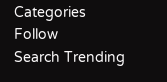Categories
Follow
Search Trending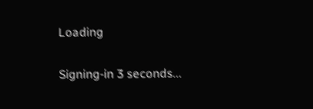Loading

Signing-in 3 seconds...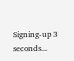Signing-up 3 seconds...